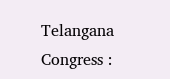Telangana Congress :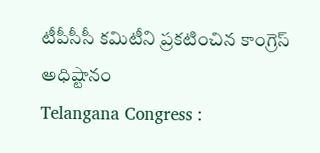టీపీసీసీ కమిటీని ప్రకటించిన కాంగ్రెస్ అధిష్టానం
Telangana Congress :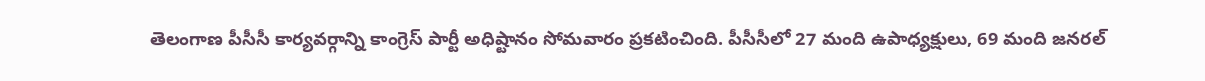తెలంగాణ పీసీసీ కార్యవర్గాన్ని కాంగ్రెస్ పార్టీ అధిష్టానం సోమవారం ప్రకటించింది. పీసీసీలో 27 మంది ఉపాధ్యక్షులు, 69 మంది జనరల్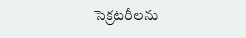సెక్రటరీలను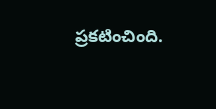ప్రకటించింది.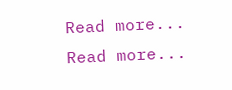Read more...
Read more...